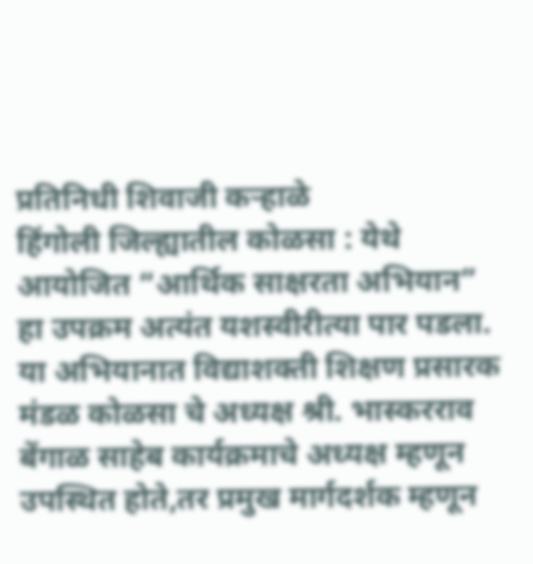प्रतिनिधी शिवाजी कऱ्हाळे
हिंगोली जिल्ह्यातील कोळसा : येथे आयोजित “आर्थिक साक्षरता अभियान” हा उपक्रम अत्यंत यशस्वीरीत्या पार पडला. या अभियानात विद्याशक्ती शिक्षण प्रसारक मंडळ कोळसा चे अध्यक्ष श्री. भास्करराव बेंगाळ साहेब कार्यक्रमाचे अध्यक्ष म्हणून उपस्थित होते,तर प्रमुख मार्गदर्शक म्हणून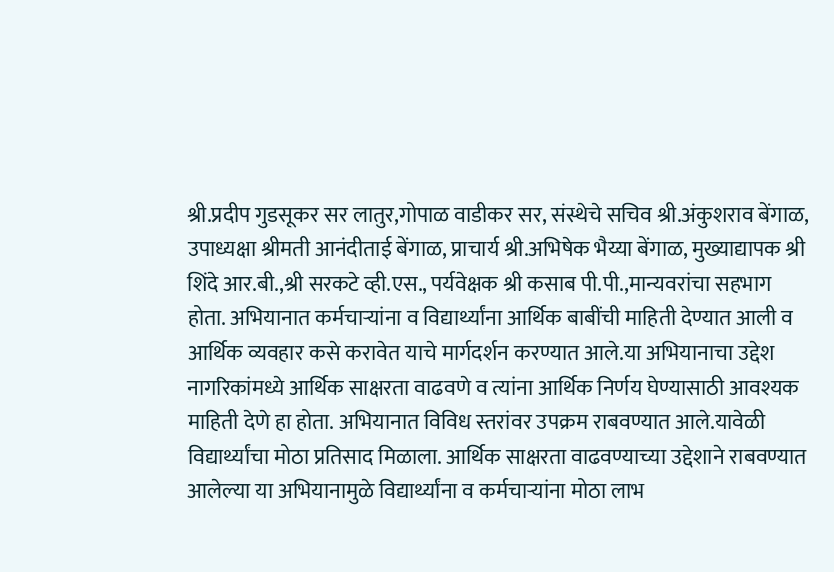श्री.प्रदीप गुडसूकर सर लातुर,गोपाळ वाडीकर सर, संस्थेचे सचिव श्री.अंकुशराव बेंगाळ, उपाध्यक्षा श्रीमती आनंदीताई बेंगाळ, प्राचार्य श्री.अभिषेक भैय्या बेंगाळ, मुख्याद्यापक श्री शिंदे आर.बी.,श्री सरकटे व्ही.एस., पर्यवेक्षक श्री कसाब पी.पी.,मान्यवरांचा सहभाग होता. अभियानात कर्मचाऱ्यांना व विद्यार्थ्यांना आर्थिक बाबींची माहिती देण्यात आली व आर्थिक व्यवहार कसे करावेत याचे मार्गदर्शन करण्यात आले.या अभियानाचा उद्देश नागरिकांमध्ये आर्थिक साक्षरता वाढवणे व त्यांना आर्थिक निर्णय घेण्यासाठी आवश्यक माहिती देणे हा होता. अभियानात विविध स्तरांवर उपक्रम राबवण्यात आले.यावेळी विद्यार्थ्यांचा मोठा प्रतिसाद मिळाला. आर्थिक साक्षरता वाढवण्याच्या उद्देशाने राबवण्यात आलेल्या या अभियानामुळे विद्यार्थ्यांना व कर्मचाऱ्यांना मोठा लाभ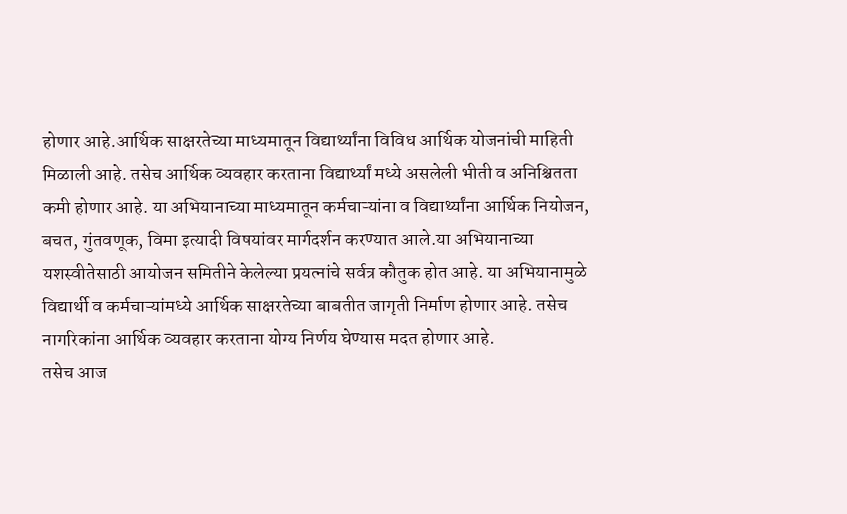होणार आहे.आर्थिक साक्षरतेच्या माध्यमातून विद्यार्थ्यांना विविध आर्थिक योजनांची माहिती मिळाली आहे. तसेच आर्थिक व्यवहार करताना विद्यार्थ्यां मध्ये असलेली भीती व अनिश्चितता कमी होणार आहे. या अभियानाच्या माध्यमातून कर्मचाऱ्यांना व विद्यार्थ्यांना आर्थिक नियोजन, बचत, गुंतवणूक, विमा इत्यादी विषयांवर मार्गदर्शन करण्यात आले.या अभियानाच्या यशस्वीतेसाठी आयोजन समितीने केलेल्या प्रयत्नांचे सर्वत्र कौतुक होत आहे. या अभियानामुळे विद्यार्थी व कर्मचाऱ्यांमध्ये आर्थिक साक्षरतेच्या बाबतीत जागृती निर्माण होणार आहे. तसेच नागरिकांना आर्थिक व्यवहार करताना योग्य निर्णय घेण्यास मदत होणार आहे.
तसेच आज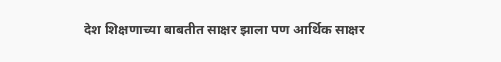देश शिक्षणाच्या बाबतीत साक्षर झाला पण आर्थिक साक्षर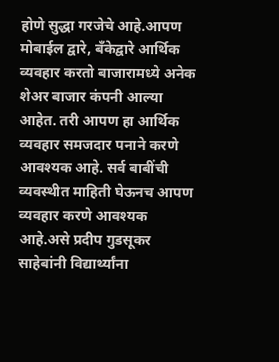होणे सुद्धा गरजेचे आहे.आपण मोबाईल द्वारे, बँकेद्वारे आर्थिक व्यवहार करतो बाजारामध्ये अनेक शेअर बाजार कंपनी आल्या आहेत. तरी आपण हा आर्थिक व्यवहार समजदार पनाने करणे आवश्यक आहे. सर्व बाबींची व्यवस्थीत माहिती घेऊनच आपण व्यवहार करणे आवश्यक आहे.असे प्रदीप गुडसूकर साहेबांनी विद्यार्थ्यांना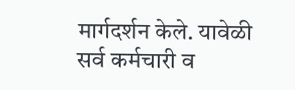मार्गदर्शन केले. यावेळी सर्व कर्मचारी व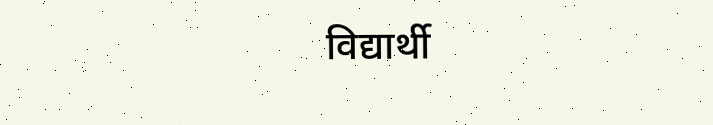विद्यार्थी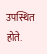उपस्थित होते.